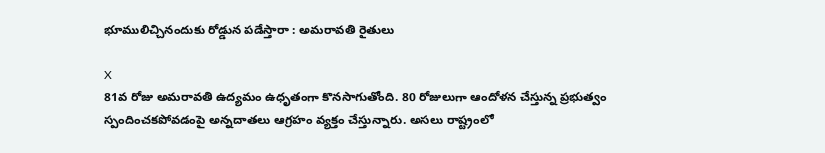భూములిచ్చినందుకు రోడ్డున పడేస్తారా : అమరావతి రైతులు

X
81వ రోజు అమరావతి ఉద్యమం ఉధృతంగా కొనసాగుతోంది. 80 రోజులుగా ఆందోళన చేస్తున్న ప్రభుత్వం స్పందించకపోవడంపై అన్నదాతలు ఆగ్రహం వ్యక్తం చేస్తున్నారు. అసలు రాష్ట్రంలో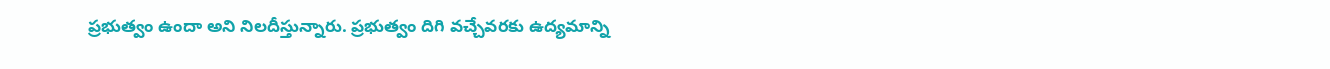ప్రభుత్వం ఉందా అని నిలదీస్తున్నారు. ప్రభుత్వం దిగి వచ్చేవరకు ఉద్యమాన్ని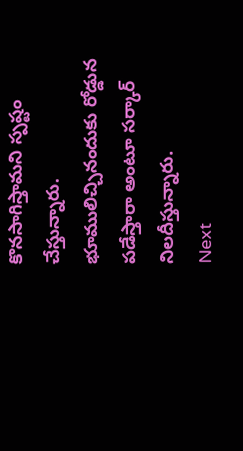కొనసాగిస్తామని స్పష్టం చేస్తున్నారు. భూములిచ్చినందుకు రోడ్డున పడేస్తారా అంటూ సర్కార్ నిలదీస్తున్నారు.
Next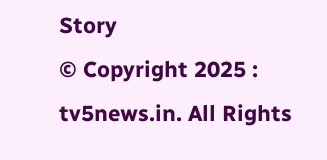Story
© Copyright 2025 : tv5news.in. All Rights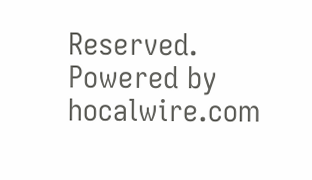Reserved. Powered by hocalwire.com